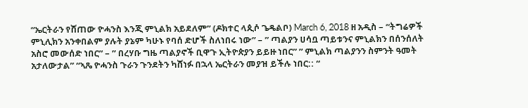“ኤርትራን የሸጠው ዮሓንስ እንጂ ምኒልክ አይደለም” (ዶክተር ላጲሶ ጌዴልቦ) March 6, 2018 ዘ አዲስ – “ትግሬዎች ምኒሊክን አንቀበልም ያሉት ያኔም ካሁኑ የባሰ ድሆች ስለነበሩ ነው” – ” ጣልያን ሀሳቧ ጣይቱንና ምኒልክን በሰንሰለት አስሮ መውሰድ ነበር” – ” በረሃቡ ግዜ ጣልያኖች ቢዋጉ ኢትዮጵያን ይይዙ ነበር” ” ምኒልክ ጣልያንን ስምንት ዓመት አታለውታል” “ኣጼ ዮሓንስ ጉራን ጉንደትን ካሸነፉ በኋላ ኤርትራን መያዝ ይችሉ ነበር:: “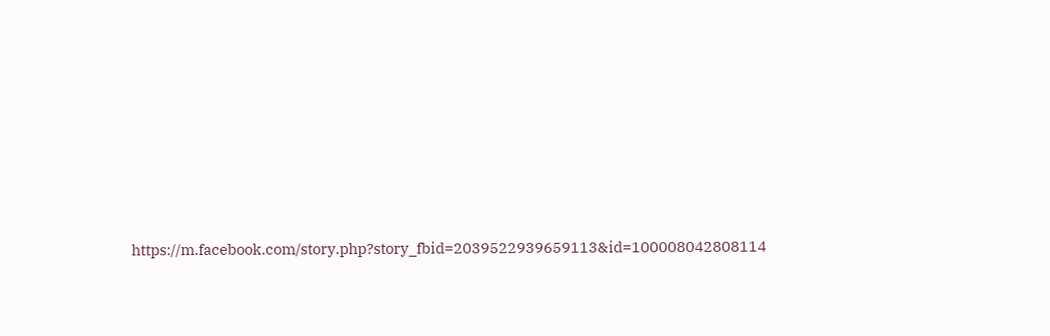https://m.facebook.com/story.php?story_fbid=2039522939659113&id=100008042808114